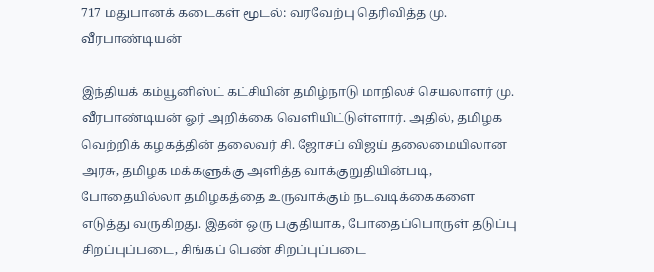717 மதுபானக் கடைகள் மூடல்: வரவேற்பு தெரிவித்த மு. வீரபாண்டியன்

இந்தியக் கம்யூனிஸ்ட் கட்சியின் தமிழ்நாடு மாநிலச் செயலாளர் மு. வீரபாண்டியன் ஓர் அறிக்கை வெளியிட்டுள்ளார். அதில், தமிழக வெற்றிக் கழகத்தின் தலைவர் சி. ஜோசப் விஜய் தலைமையிலான அரசு, தமிழக மக்களுக்கு அளித்த வாக்குறுதியின்படி, போதையில்லா தமிழகத்தை உருவாக்கும் நடவடிக்கைகளை எடுத்து வருகிறது. இதன் ஒரு பகுதியாக, போதைப்பொருள் தடுப்பு சிறப்புப்படை, சிங்கப் பெண் சிறப்புப்படை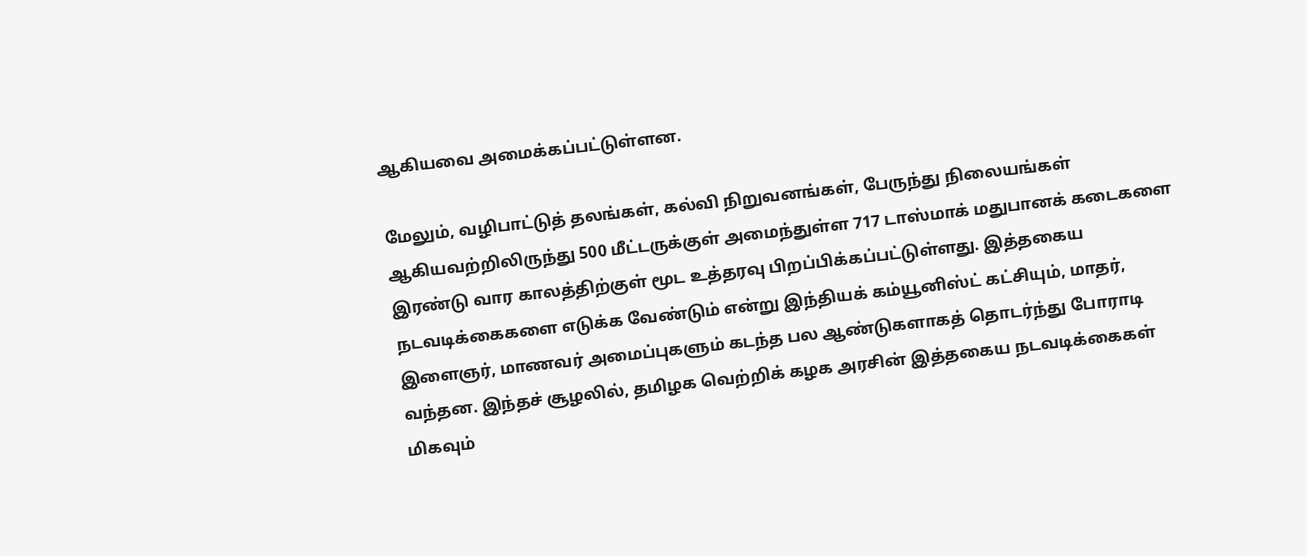ஆகியவை அமைக்கப்பட்டுள்ளன.

மேலும், வழிபாட்டுத் தலங்கள், கல்வி நிறுவனங்கள், பேருந்து நிலையங்கள் ஆகியவற்றிலிருந்து 500 மீட்டருக்குள் அமைந்துள்ள 717 டாஸ்மாக் மதுபானக் கடைகளை இரண்டு வார காலத்திற்குள் மூட உத்தரவு பிறப்பிக்கப்பட்டுள்ளது. இத்தகைய நடவடிக்கைகளை எடுக்க வேண்டும் என்று இந்தியக் கம்யூனிஸ்ட் கட்சியும், மாதர், இளைஞர், மாணவர் அமைப்புகளும் கடந்த பல ஆண்டுகளாகத் தொடர்ந்து போராடி வந்தன. இந்தச் சூழலில், தமிழக வெற்றிக் கழக அரசின் இத்தகைய நடவடிக்கைகள் மிகவும்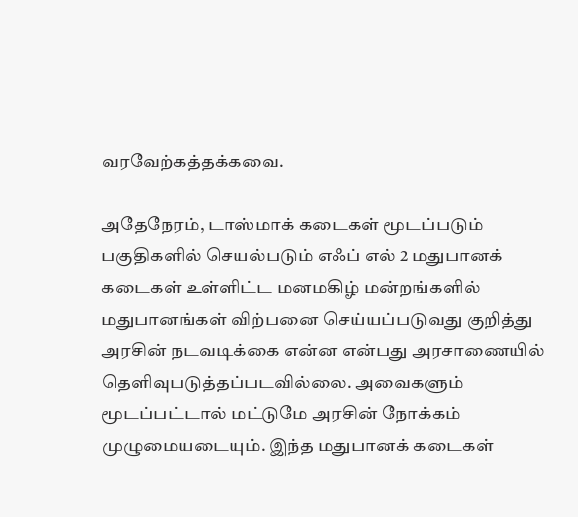வரவேற்கத்தக்கவை.

அதேநேரம், டாஸ்மாக் கடைகள் மூடப்படும் பகுதிகளில் செயல்படும் எஃப் எல் 2 மதுபானக் கடைகள் உள்ளிட்ட மனமகிழ் மன்றங்களில் மதுபானங்கள் விற்பனை செய்யப்படுவது குறித்து அரசின் நடவடிக்கை என்ன என்பது அரசாணையில் தெளிவுபடுத்தப்படவில்லை. அவைகளும் மூடப்பட்டால் மட்டுமே அரசின் நோக்கம் முழுமையடையும். இந்த மதுபானக் கடைகள்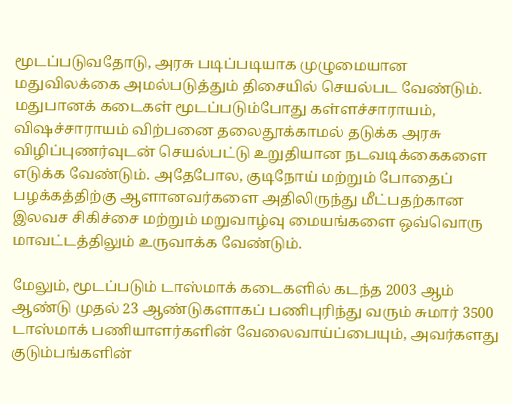மூடப்படுவதோடு, அரசு படிப்படியாக முழுமையான மதுவிலக்கை அமல்படுத்தும் திசையில் செயல்பட வேண்டும். மதுபானக் கடைகள் மூடப்படும்போது கள்ளச்சாராயம், விஷச்சாராயம் விற்பனை தலைதூக்காமல் தடுக்க அரசு விழிப்புணர்வுடன் செயல்பட்டு உறுதியான நடவடிக்கைகளை எடுக்க வேண்டும். அதேபோல, குடிநோய் மற்றும் போதைப் பழக்கத்திற்கு ஆளானவர்களை அதிலிருந்து மீட்பதற்கான இலவச சிகிச்சை மற்றும் மறுவாழ்வு மையங்களை ஒவ்வொரு மாவட்டத்திலும் உருவாக்க வேண்டும்.

மேலும், மூடப்படும் டாஸ்மாக் கடைகளில் கடந்த 2003 ஆம் ஆண்டு முதல் 23 ஆண்டுகளாகப் பணிபுரிந்து வரும் சுமார் 3500 டாஸ்மாக் பணியாளர்களின் வேலைவாய்ப்பையும், அவர்களது குடும்பங்களின்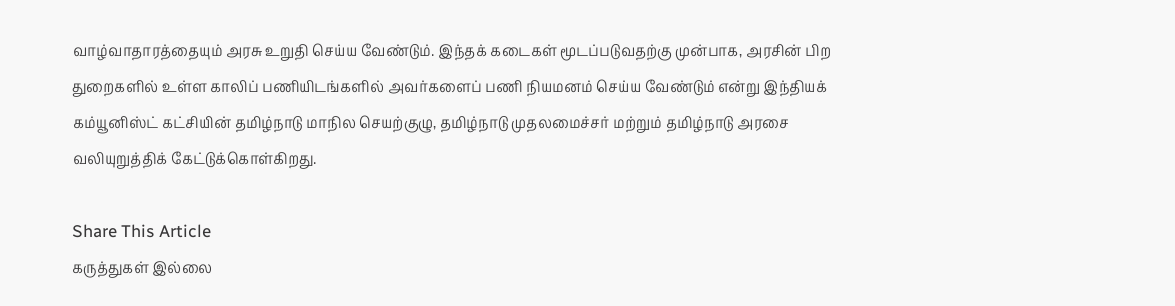வாழ்வாதாரத்தையும் அரசு உறுதி செய்ய வேண்டும். இந்தக் கடைகள் மூடப்படுவதற்கு முன்பாக, அரசின் பிற துறைகளில் உள்ள காலிப் பணியிடங்களில் அவர்களைப் பணி நியமனம் செய்ய வேண்டும் என்று இந்தியக் கம்யூனிஸ்ட் கட்சியின் தமிழ்நாடு மாநில செயற்குழு, தமிழ்நாடு முதலமைச்சர் மற்றும் தமிழ்நாடு அரசை வலியுறுத்திக் கேட்டுக்கொள்கிறது.

Share This Article
கருத்துகள் இல்லை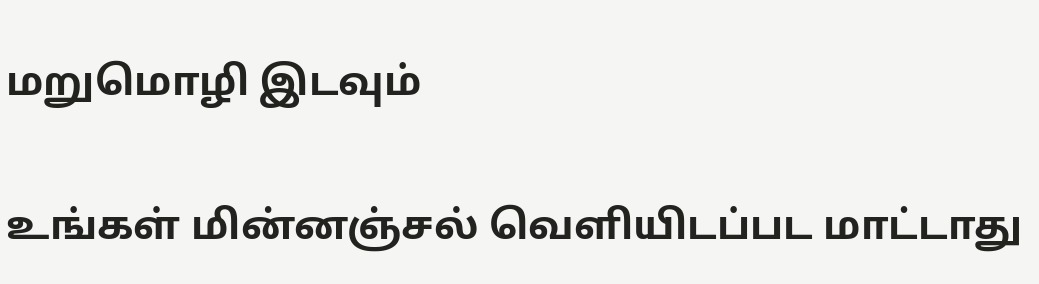மறுமொழி இடவும்

உங்கள் மின்னஞ்சல் வெளியிடப்பட மாட்டாது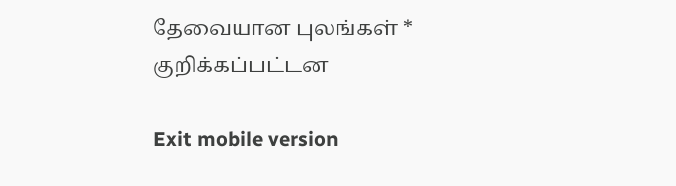தேவையான புலங்கள் * குறிக்கப்பட்டன

Exit mobile version